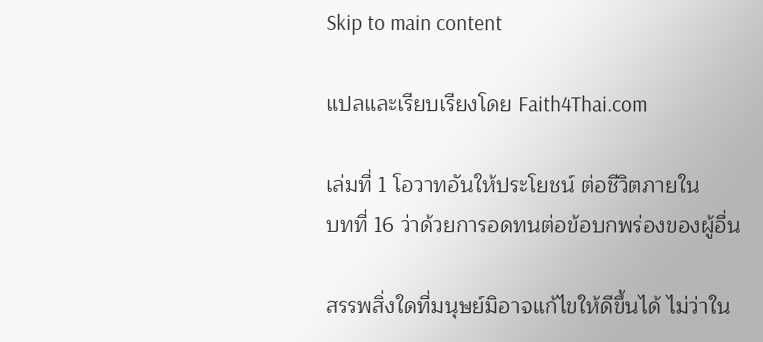Skip to main content

แปลและเรียบเรียงโดย Faith4Thai.com

เล่มที่ 1 โอวาทอันให้ประโยชน์ ต่อชีวิตภายใน
บทที่ 16 ว่าด้วยการอดทนต่อข้อบกพร่องของผู้อื่น

สรรพสิ่งใดที่มนุษย์มิอาจแก้ไขให้ดีขึ้นได้ ไม่ว่าใน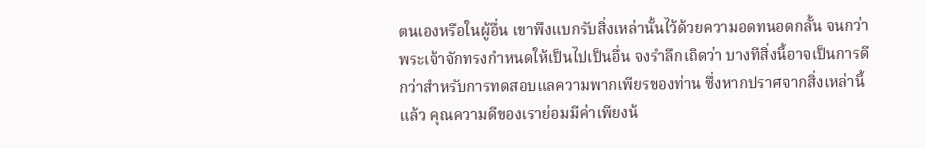ตนเองหรือในผู้อื่น เขาพึงแบกรับสิ่งเหล่านั้นไว้ด้วยความอดทนอดกลั้น จนกว่าพระเจ้าจักทรงกำหนดให้เป็นไปเป็นอื่น จงรำลึกเถิดว่า บางทีสิ่งนี้อาจเป็นการดีกว่าสำหรับการทดสอบแลความพากเพียรของท่าน ซึ่งหากปราศจากสิ่งเหล่านี้แล้ว คุณความดีของเราย่อมมีค่าเพียงน้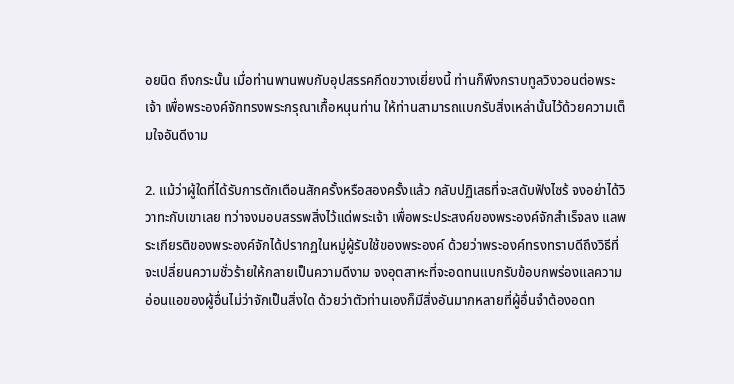อยนิด ถึงกระนั้น เมื่อท่านพานพบกับอุปสรรคกีดขวางเยี่ยงนี้ ท่านก็พึงกราบทูลวิงวอนต่อพระเจ้า เพื่อพระองค์จักทรงพระกรุณาเกื้อหนุนท่าน ให้ท่านสามารถแบกรับสิ่งเหล่านั้นไว้ด้วยความเต็มใจอันดีงาม

2. แม้ว่าผู้ใดที่ได้รับการตักเตือนสักครั้งหรือสองครั้งแล้ว กลับปฏิเสธที่จะสดับฟังไซร้ จงอย่าได้วิวาทะกับเขาเลย ทว่าจงมอบสรรพสิ่งไว้แด่พระเจ้า เพื่อพระประสงค์ของพระองค์จักสำเร็จลง แลพระเกียรติของพระองค์จักได้ปรากฏในหมู่ผู้รับใช้ของพระองค์ ด้วยว่าพระองค์ทรงทราบดีถึงวิธีที่จะเปลี่ยนความชั่วร้ายให้กลายเป็นความดีงาม จงอุตสาหะที่จะอดทนแบกรับข้อบกพร่องแลความอ่อนแอของผู้อื่นไม่ว่าจักเป็นสิ่งใด ด้วยว่าตัวท่านเองก็มีสิ่งอันมากหลายที่ผู้อื่นจำต้องอดท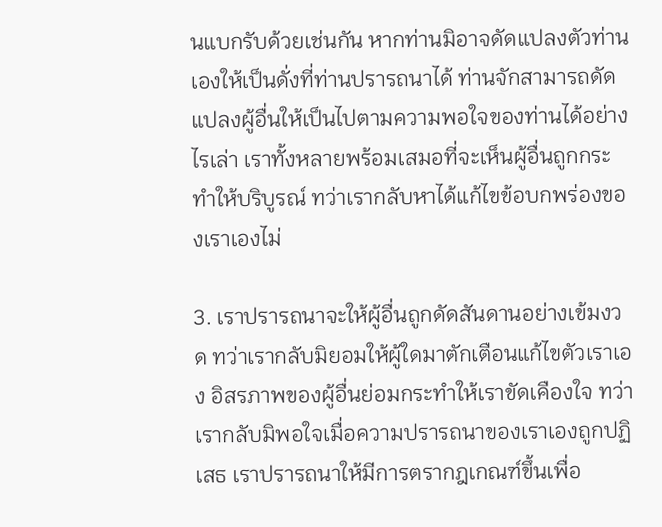นแบกรับด้วยเช่นกัน หากท่านมิอาจดัดแปลงตัวท่านเองให้เป็นดั่งที่ท่านปรารถนาได้ ท่านจักสามารถดัดแปลงผู้อื่นให้เป็นไปตามความพอใจของท่านได้อย่างไรเล่า เราทั้งหลายพร้อมเสมอที่จะเห็นผู้อื่นถูกกระทำให้บริบูรณ์ ทว่าเรากลับหาได้แก้ไขข้อบกพร่องของเราเองไม่

3. เราปรารถนาจะให้ผู้อื่นถูกดัดสันดานอย่างเข้มงวด ทว่าเรากลับมิยอมให้ผู้ใดมาตักเตือนแก้ไขตัวเราเอง อิสรภาพของผู้อื่นย่อมกระทำให้เราขัดเคืองใจ ทว่าเรากลับมิพอใจเมื่อความปรารถนาของเราเองถูกปฏิเสธ เราปรารถนาให้มีการตรากฎเกณฑ์ขึ้นเพื่อ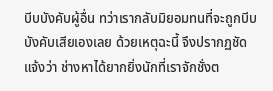บีบบังคับผู้อื่น ทว่าเรากลับมิยอมทนที่จะถูกบีบบังคับเสียเองเลย ด้วยเหตุฉะนี้ จึงปรากฏชัดแจ้งว่า ช่างหาได้ยากยิ่งนักที่เราจักชั่งต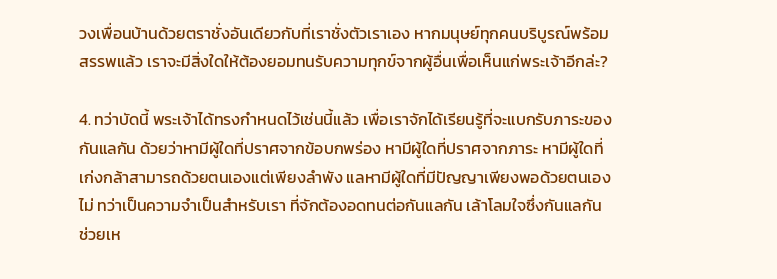วงเพื่อนบ้านด้วยตราชั่งอันเดียวกับที่เราชั่งตัวเราเอง หากมนุษย์ทุกคนบริบูรณ์พร้อมสรรพแล้ว เราจะมีสิ่งใดให้ต้องยอมทนรับความทุกข์จากผู้อื่นเพื่อเห็นแก่พระเจ้าอีกล่ะ?

4. ทว่าบัดนี้ พระเจ้าได้ทรงกำหนดไว้เช่นนี้แล้ว เพื่อเราจักได้เรียนรู้ที่จะแบกรับภาระของกันแลกัน ด้วยว่าหามีผู้ใดที่ปราศจากข้อบกพร่อง หามีผู้ใดที่ปราศจากภาระ หามีผู้ใดที่เก่งกล้าสามารถด้วยตนเองแต่เพียงลำพัง แลหามีผู้ใดที่มีปัญญาเพียงพอด้วยตนเองไม่ ทว่าเป็นความจำเป็นสำหรับเรา ที่จักต้องอดทนต่อกันแลกัน เล้าโลมใจซึ่งกันแลกัน ช่วยเห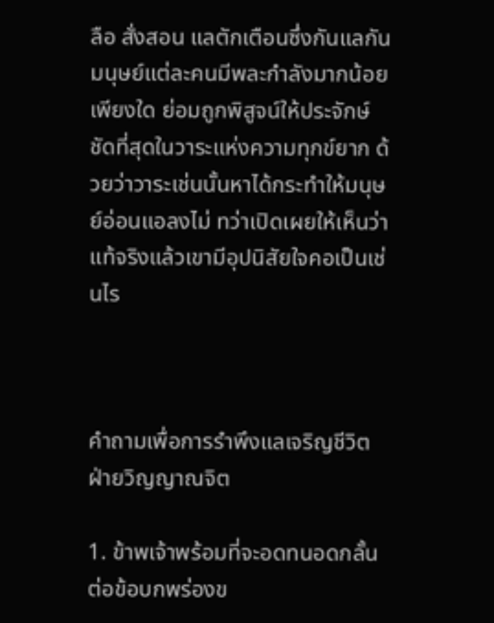ลือ สั่งสอน แลตักเตือนซึ่งกันแลกัน มนุษย์แต่ละคนมีพละกำลังมากน้อยเพียงใด ย่อมถูกพิสูจน์ให้ประจักษ์ชัดที่สุดในวาระแห่งความทุกข์ยาก ด้วยว่าวาระเช่นนั้นหาได้กระทำให้มนุษย์อ่อนแอลงไม่ ทว่าเปิดเผยให้เห็นว่าแท้จริงแล้วเขามีอุปนิสัยใจคอเป็นเช่นไร



คำถามเพื่อการรำพึงแลเจริญชีวิตฝ่ายวิญญาณจิต

1. ข้าพเจ้าพร้อมที่จะอดทนอดกลั้นต่อข้อบกพร่องข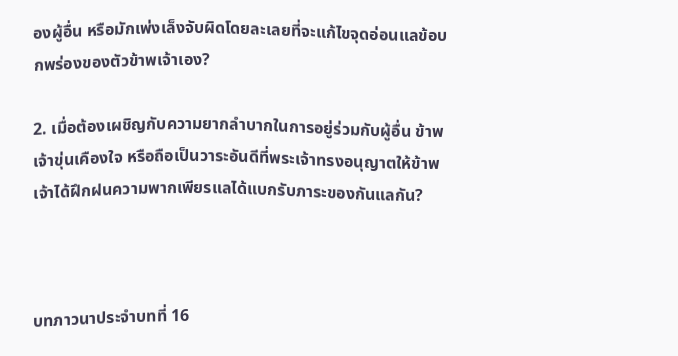องผู้อื่น หรือมักเพ่งเล็งจับผิดโดยละเลยที่จะแก้ไขจุดอ่อนแลข้อบกพร่องของตัวข้าพเจ้าเอง?

2. เมื่อต้องเผชิญกับความยากลำบากในการอยู่ร่วมกับผู้อื่น ข้าพเจ้าขุ่นเคืองใจ หรือถือเป็นวาระอันดีที่พระเจ้าทรงอนุญาตให้ข้าพเจ้าได้ฝึกฝนความพากเพียรแลได้แบกรับภาระของกันแลกัน?



บทภาวนาประจำบทที่ 16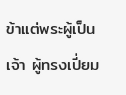ข้าแต่พระผู้เป็นเจ้า ผู้ทรงเปี่ยม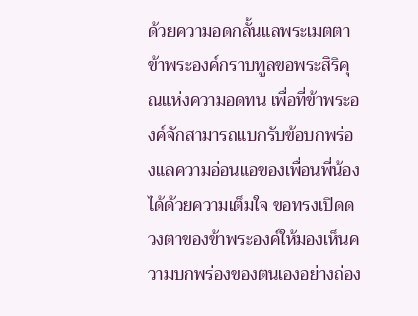ด้วยความอดกลั้นแลพระเมตตา ข้าพระองค์กราบทูลขอพระสิริคุณแห่งความอดทน เพื่อที่ข้าพระองค์จักสามารถแบกรับข้อบกพร่องแลความอ่อนแอของเพื่อนพี่น้องได้ด้วยความเต็มใจ ขอทรงเปิดดวงตาของข้าพระองค์ให้มองเห็นความบกพร่องของตนเองอย่างถ่อง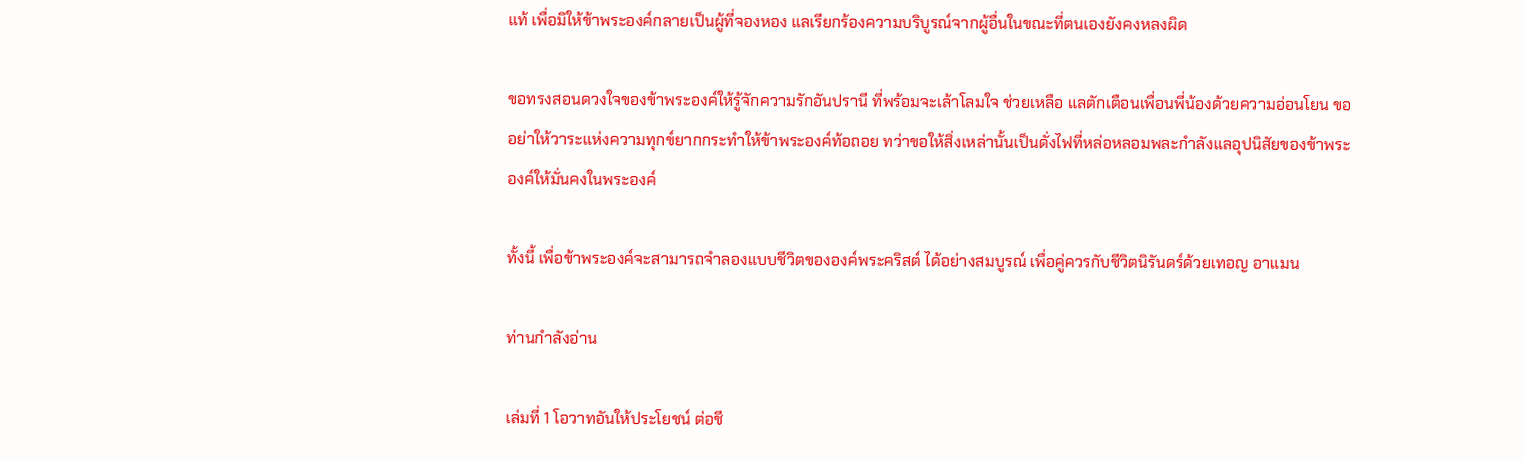แท้ เพื่อมิให้ข้าพระองค์กลายเป็นผู้ที่จองหอง แลเรียกร้องความบริบูรณ์จากผู้อื่นในขณะที่ตนเองยังคงหลงผิด

ขอทรงสอนดวงใจของข้าพระองค์ให้รู้จักความรักอันปรานี ที่พร้อมจะเล้าโลมใจ ช่วยเหลือ แลตักเตือนเพื่อนพี่น้องด้วยความอ่อนโยน ขออย่าให้วาระแห่งความทุกข์ยากกระทำให้ข้าพระองค์ท้อถอย ทว่าขอให้สิ่งเหล่านั้นเป็นดั่งไฟที่หล่อหลอมพละกำลังแลอุปนิสัยของข้าพระองค์ให้มั่นคงในพระองค์

ทั้งนี้ เพื่อข้าพระองค์จะสามารถจำลองแบบชีวิตขององค์พระคริสต์ ได้อย่างสมบูรณ์ เพื่อคู่ควรกับชีวิตนิรันดร์ด้วยเทอญ อาแมน

ท่านกำลังอ่าน

เล่มที่ 1 โอวาทอันให้ประโยชน์ ต่อชี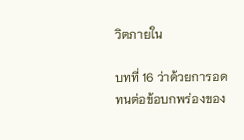วิตภายใน

บทที่ 16 ว่าด้วยการอดทนต่อข้อบกพร่องของ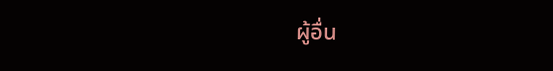ผู้อื่น